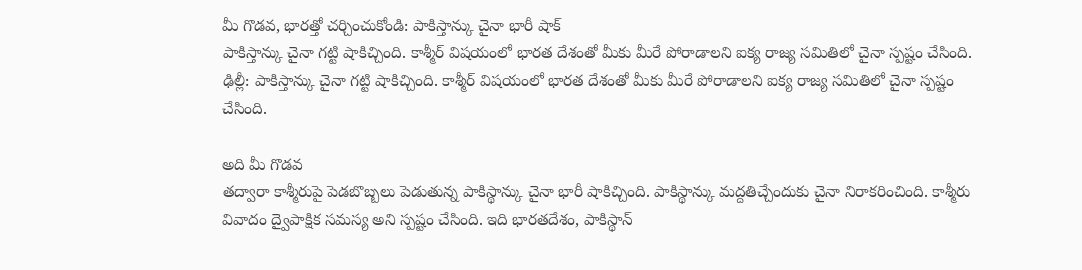మీ గొడవ, భారత్తో చర్చించుకోండి: పాకిస్తాన్కు చైనా భారీ షాక్
పాకిస్తాన్కు చైనా గట్టి షాకిచ్చింది. కాశ్మీర్ విషయంలో భారత దేశంతో మీకు మీరే పోరాడాలని ఐక్య రాజ్య సమితిలో చైనా స్పష్టం చేసింది.
ఢిల్లీ: పాకిస్తాన్కు చైనా గట్టి షాకిచ్చింది. కాశ్మీర్ విషయంలో భారత దేశంతో మీకు మీరే పోరాడాలని ఐక్య రాజ్య సమితిలో చైనా స్పష్టం చేసింది.

అది మీ గొడవ
తద్వారా కాశ్మీరుపై పెడబొబ్బలు పెడుతున్న పాకిస్థాన్కు చైనా భారీ షాకిచ్చింది. పాకిస్థాన్కు మద్దతిచ్చేందుకు చైనా నిరాకరించింది. కాశ్మీరు వివాదం ద్వైపాక్షిక సమస్య అని స్పష్టం చేసింది. ఇది భారతదేశం, పాకిస్థాన్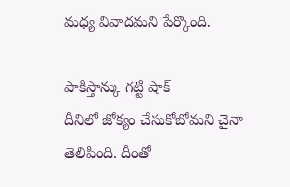మధ్య వివాదమని పేర్కొంది.

పాకిస్తాన్కు గట్టి షాక్
దీనిలో జోక్యం చేసుకోబోమని చైనా తెలిపింది. దీంతో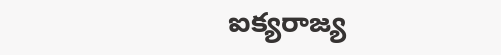ఐక్యరాజ్య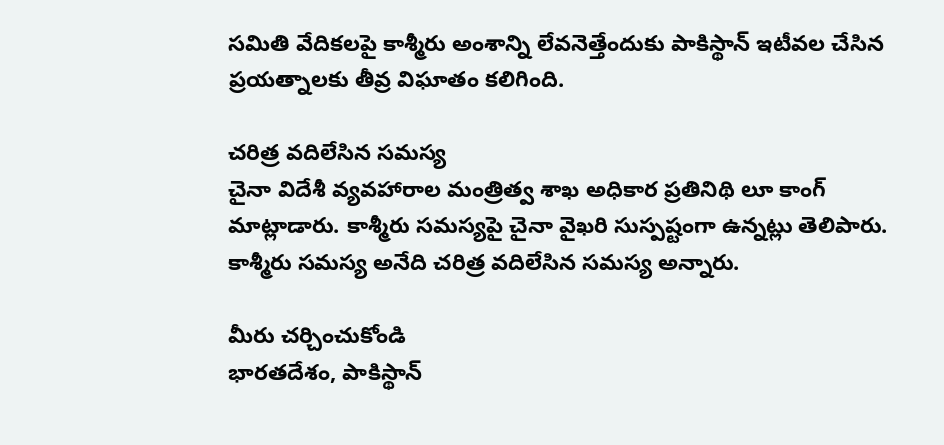సమితి వేదికలపై కాశ్మీరు అంశాన్ని లేవనెత్తేందుకు పాకిస్థాన్ ఇటీవల చేసిన ప్రయత్నాలకు తీవ్ర విఘాతం కలిగింది.

చరిత్ర వదిలేసిన సమస్య
చైనా విదేశీ వ్యవహారాల మంత్రిత్వ శాఖ అధికార ప్రతినిథి లూ కాంగ్ మాట్లాడారు. కాశ్మీరు సమస్యపై చైనా వైఖరి సుస్పష్టంగా ఉన్నట్లు తెలిపారు. కాశ్మీరు సమస్య అనేది చరిత్ర వదిలేసిన సమస్య అన్నారు.

మీరు చర్చించుకోండి
భారతదేశం, పాకిస్థాన్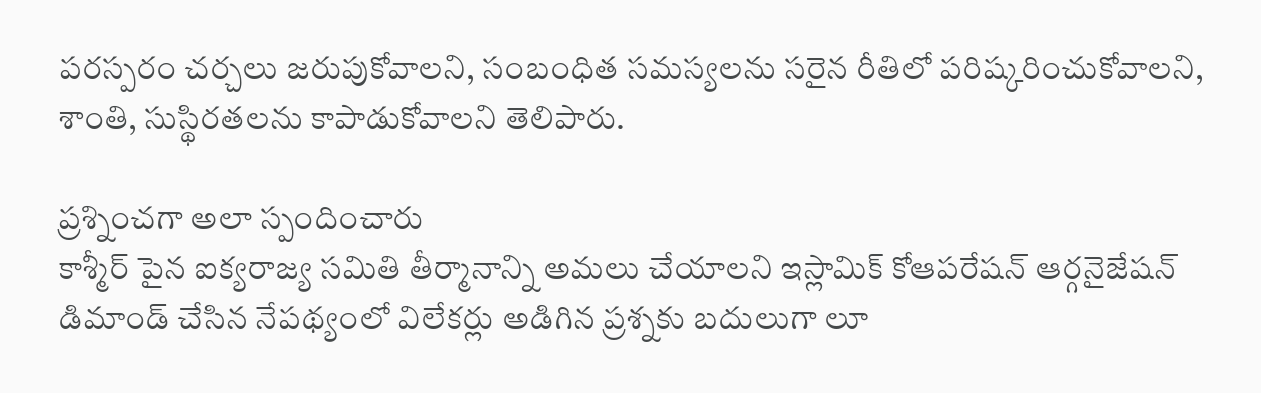పరస్పరం చర్చలు జరుపుకోవాలని, సంబంధిత సమస్యలను సరైన రీతిలో పరిష్కరించుకోవాలని, శాంతి, సుస్థిరతలను కాపాడుకోవాలని తెలిపారు.

ప్రశ్నించగా అలా స్పందించారు
కాశ్మీర్ పైన ఐక్యరాజ్య సమితి తీర్మానాన్ని అమలు చేయాలని ఇస్లామిక్ కోఆపరేషన్ ఆర్గనైజేషన్ డిమాండ్ చేసిన నేపథ్యంలో విలేకర్లు అడిగిన ప్రశ్నకు బదులుగా లూ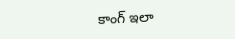కాంగ్ ఇలా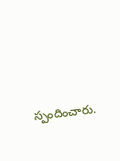స్పందించారు.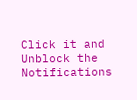Click it and Unblock the Notifications